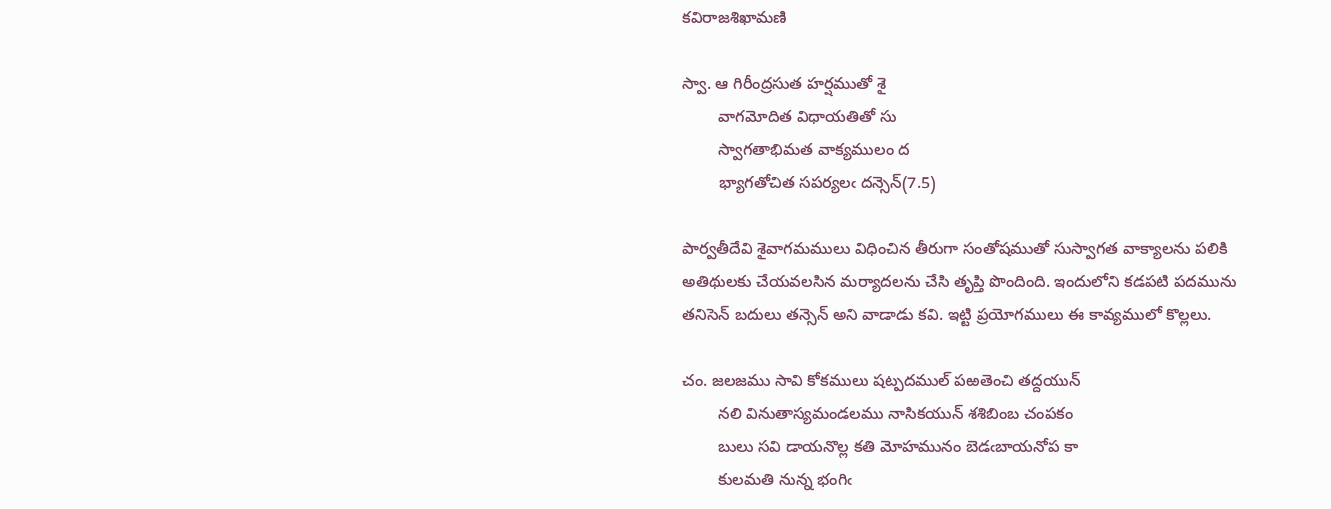కవిరాజశిఖామణి

స్వా. ఆ గిరీంద్రసుత హర్షముతో శై
        వాగమోదిత విధాయతితో సు
        స్వాగతాభిమత వాక్యములం ద
        భ్యాగతోచిత సపర్యలఁ దన్సెన్(7.5)

పార్వతీదేవి శైవాగమములు విధించిన తీరుగా సంతోషముతో సుస్వాగత వాక్యాలను పలికి అతిథులకు చేయవలసిన మర్యాదలను చేసి తృప్తి పొందింది. ఇందులోని కడపటి పదమును తనిసెన్ బదులు తన్సెన్ అని వాడాడు కవి. ఇట్టి ప్రయోగములు ఈ కావ్యములో కొల్లలు.

చం. జలజము సావి కోకములు షట్పదముల్ పఱతెంచి తద్దయున్
        నలి వినుతాస్యమండలము నాసికయున్ శశిబింబ చంపకం
        బులు సవి డాయనొల్ల కతి మోహమునం బెడఁబాయనోప కా
        కులమతి నున్న భంగిఁ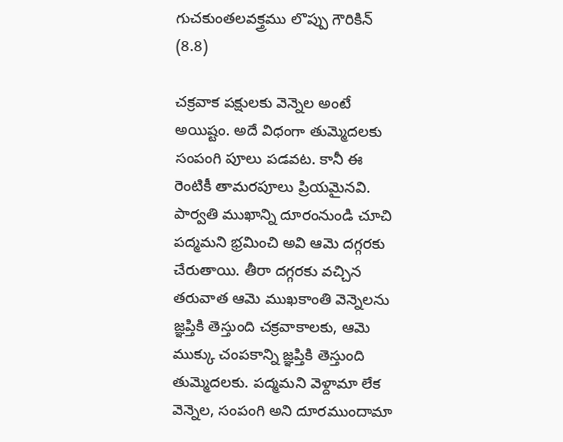గుచకుంతలవక్త్రము లొప్పు గౌరికిన్ (8.8)

చక్రవాక పక్షులకు వెన్నెల అంటే అయిష్టం. అదే విధంగా తుమ్మెదలకు సంపంగి పూలు పడవట. కానీ ఈ రెంటికీ తామరపూలు ప్రియమైనవి. పార్వతి ముఖాన్ని దూరంనుండి చూచి పద్మమని భ్రమించి అవి ఆమె దగ్గరకు చేరుతాయి. తీరా దగ్గరకు వచ్చిన తరువాత ఆమె ముఖకాంతి వెన్నెలను జ్ఞప్తికి తెస్తుంది చక్రవాకాలకు, ఆమె ముక్కు చంపకాన్ని జ్ఞప్తికి తెస్తుంది తుమ్మెదలకు. పద్మమని వెళ్దామా లేక వెన్నెల, సంపంగి అని దూరముందామా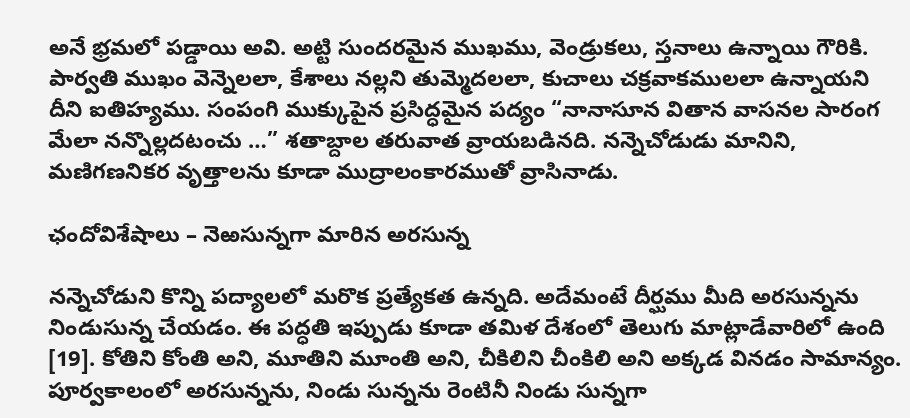అనే భ్రమలో పడ్డాయి అవి. అట్టి సుందరమైన ముఖము, వెండ్రుకలు, స్తనాలు ఉన్నాయి గౌరికి. పార్వతి ముఖం వెన్నెలలా, కేశాలు నల్లని తుమ్మెదలలా, కుచాలు చక్రవాకములలా ఉన్నాయని దీని ఐతిహ్యము. సంపంగి ముక్కుపైన ప్రసిద్ధమైన పద్యం “నానాసూన వితాన వాసనల సారంగ మేలా నన్నొల్లదటంచు …” శతాబ్దాల తరువాత వ్రాయబడినది. నన్నెచోడుడు మానిని, మణిగణనికర వృత్తాలను కూడా ముద్రాలంకారముతో వ్రాసినాడు.

ఛందోవిశేషాలు – నెఱసున్నగా మారిన అరసున్న

నన్నెచోడుని కొన్ని పద్యాలలో మరొక ప్రత్యేకత ఉన్నది. అదేమంటే దీర్ఘము మీది అరసున్నను నిండుసున్న చేయడం. ఈ పద్ధతి ఇప్పుడు కూడా తమిళ దేశంలో తెలుగు మాట్లాడేవారిలో ఉంది [19]. కోతిని కోంతి అని, మూతిని మూంతి అని, చీకిలిని చీంకిలి అని అక్కడ వినడం సామాన్యం. పూర్వకాలంలో అరసున్నను, నిండు సున్నను రెంటినీ నిండు సున్నగా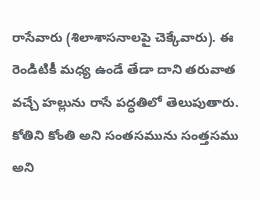రాసేవారు (శిలాశాసనాలపై చెక్కేవారు). ఈ రెండిటికీ మధ్య ఉండే తేడా దాని తరువాత వచ్చే హల్లును రాసే పద్ధతిలో తెలుపుతారు. కోతిని కోంతి అని సంతసమును సంత్తసము అని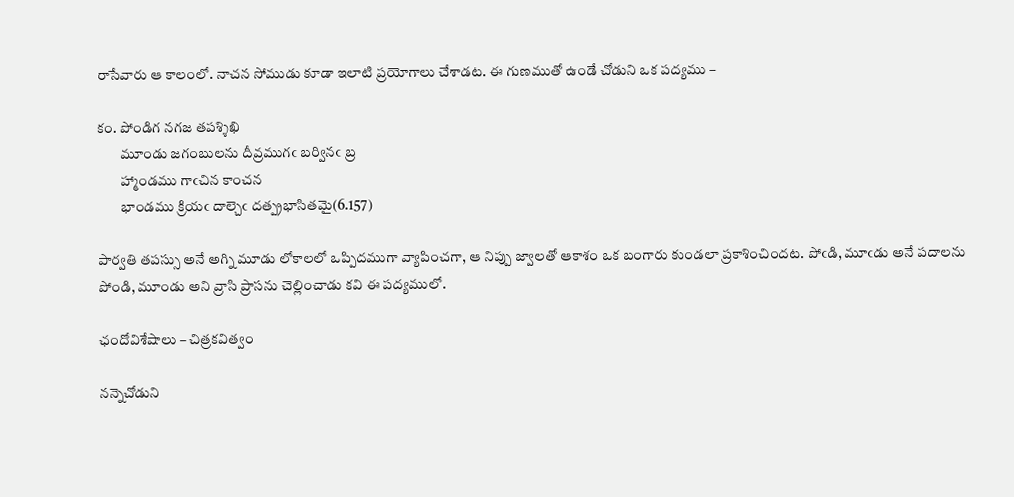రాసేవారు ఆ కాలంలో. నాచన సోముడు కూడా ఇలాటి ప్రయోగాలు చేశాడట. ఈ గుణముతో ఉండే చోడుని ఒక పద్యము –

కం. పోండిగ నగజ తపశ్శిఖి
        మూండు జగంబులను దీవ్రముగఁ బర్వినఁ బ్ర
        హ్మాండము గాఁచిన కాంచన
        భాండము క్రియఁ దాల్చెఁ దత్ప్రభాసితమై(6.157)

పార్వతి తపస్సు అనే అగ్ని మూడు లోకాలలో ఒప్పిదముగా వ్యాపించగా, ఆ నిప్పు జ్వాలతో ఆకాశం ఒక బంగారు కుండలా ప్రకాశించిందట. పోఁడి, మూఁడు అనే పదాలను పోండి, మూండు అని వ్రాసి ప్రాసను చెల్లించాడు కవి ఈ పద్యములో.

ఛందోవిశేషాలు – చిత్రకవిత్వం

నన్నెచోడుని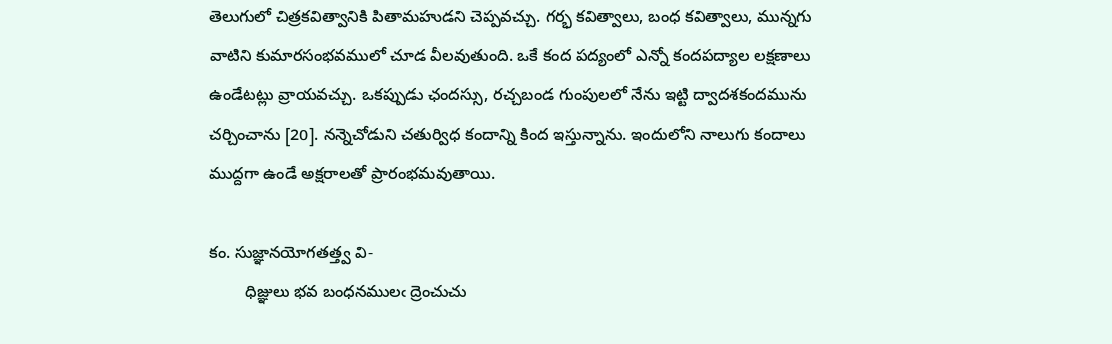తెలుగులో చిత్రకవిత్వానికి పితామహుడని చెప్పవచ్చు. గర్భ కవిత్వాలు, బంధ కవిత్వాలు, మున్నగు వాటిని కుమారసంభవములో చూడ వీలవుతుంది. ఒకే కంద పద్యంలో ఎన్నో కందపద్యాల లక్షణాలు ఉండేటట్లు వ్రాయవచ్చు. ఒకప్పుడు ఛందస్సు, రచ్చబండ గుంపులలో నేను ఇట్టి ద్వాదశకందమును చర్చించాను [20]. నన్నెచోడుని చతుర్విధ కందాన్ని కింద ఇస్తున్నాను. ఇందులోని నాలుగు కందాలు ముద్దగా ఉండే అక్షరాలతో ప్రారంభమవుతాయి.

కం. సుజ్ఞానయోగతత్త్వ వి-
        ధిజ్ఞులు భవ బంధనములఁ ద్రెంచుచు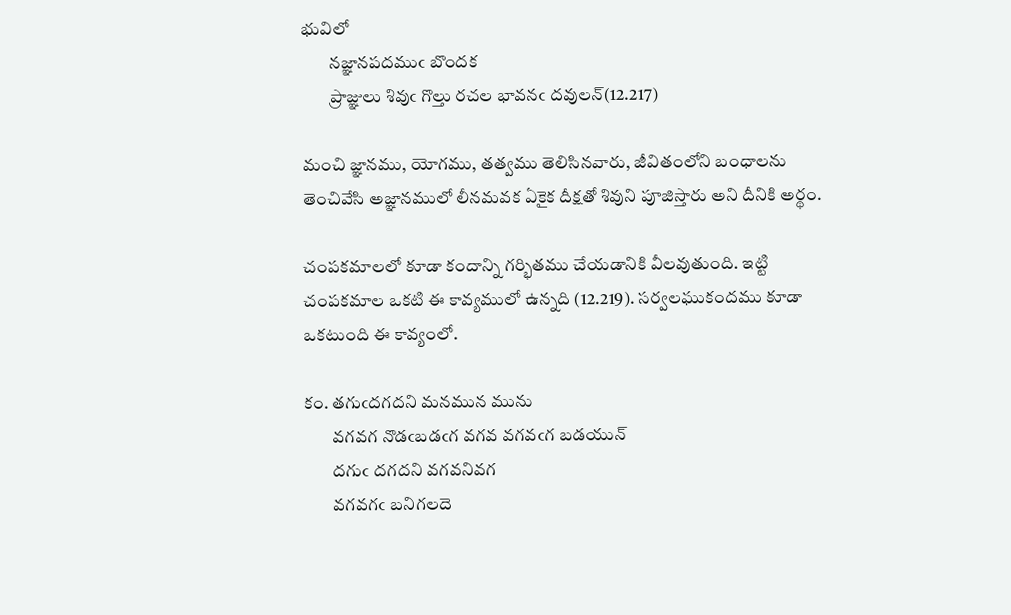భువిలో
        నజ్ఞానపదముఁ బొందక
        ప్రాజ్ఞులు శివుఁ గొల్తు రచల భావనఁ దవులన్(12.217)

మంచి జ్ఞానము, యోగము, తత్వము తెలిసినవారు, జీవితంలోని బంధాలను తెంచివేసి అజ్ఞానములో లీనమవక ఏకైక దీక్షతో శివుని పూజిస్తారు అని దీనికి అర్థం.

చంపకమాలలో కూడా కందాన్ని గర్భితము చేయడానికి వీలవుతుంది. ఇట్టి చంపకమాల ఒకటి ఈ కావ్యములో ఉన్నది (12.219). సర్వలఘుకందము కూడా ఒకటుంది ఈ కావ్యంలో.

కం. తగుఁదగదని మనమున మును
        వగవగ నొడఁబడఁగ వగవ వగవఁగ బడయున్
        దగుఁ దగదని వగవనివగ
        వగవగఁ బనిగలదె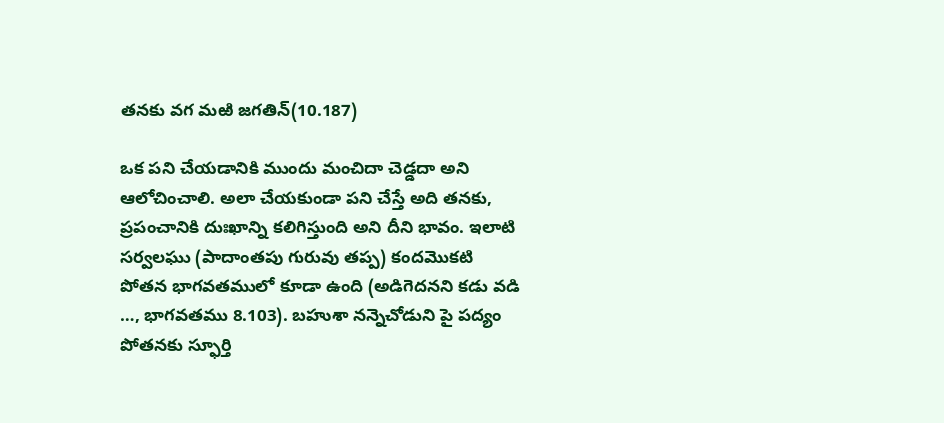తనకు వగ మఱి జగతిన్(10.187)

ఒక పని చేయడానికి ముందు మంచిదా చెడ్డదా అని ఆలోచించాలి. అలా చేయకుండా పని చేస్తే అది తనకు, ప్రపంచానికి దుఃఖాన్ని కలిగిస్తుంది అని దీని భావం. ఇలాటి సర్వలఘు (పాదాంతపు గురువు తప్ప) కందమొకటి పోతన భాగవతములో కూడా ఉంది (అడిగెదనని కడు వడి …, భాగవతము 8.103). బహుశా నన్నెచోడుని పై పద్యం పోతనకు స్ఫూర్తి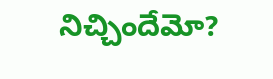నిచ్చిందేమో?